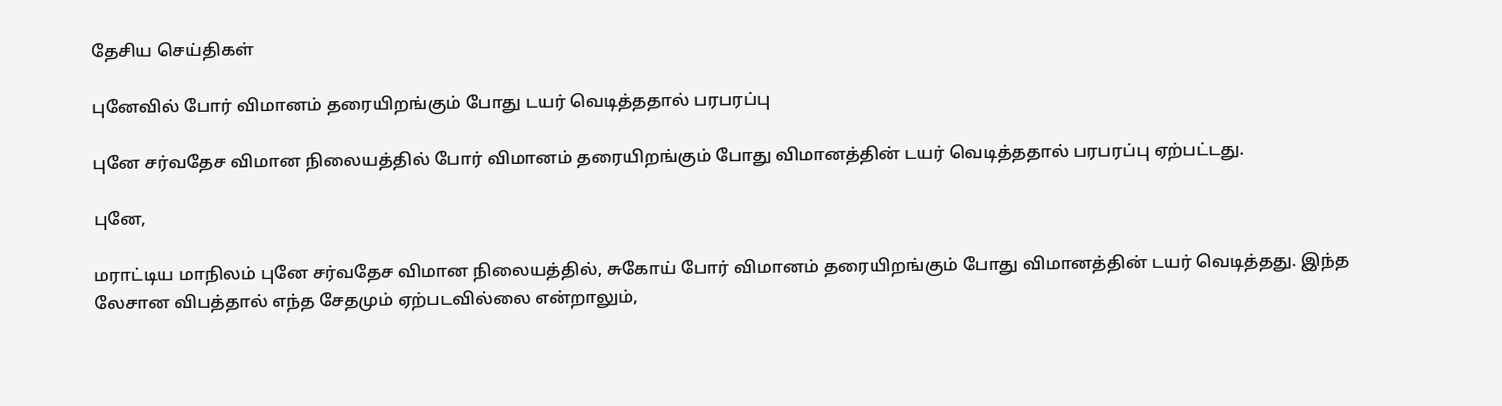தேசிய செய்திகள்

புனேவில் போர் விமானம் தரையிறங்கும் போது டயர் வெடித்ததால் பரபரப்பு

புனே சர்வதேச விமான நிலையத்தில் போர் விமானம் தரையிறங்கும் போது விமானத்தின் டயர் வெடித்ததால் பரபரப்பு ஏற்பட்டது.

புனே,

மராட்டிய மாநிலம் புனே சர்வதேச விமான நிலையத்தில், சுகோய் போர் விமானம் தரையிறங்கும் போது விமானத்தின் டயர் வெடித்தது. இந்த லேசான விபத்தால் எந்த சேதமும் ஏற்படவில்லை என்றாலும்,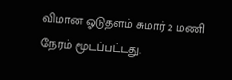விமான ஓடுதளம் சுமார் 2 மணி நேரம் மூடப்பட்டது.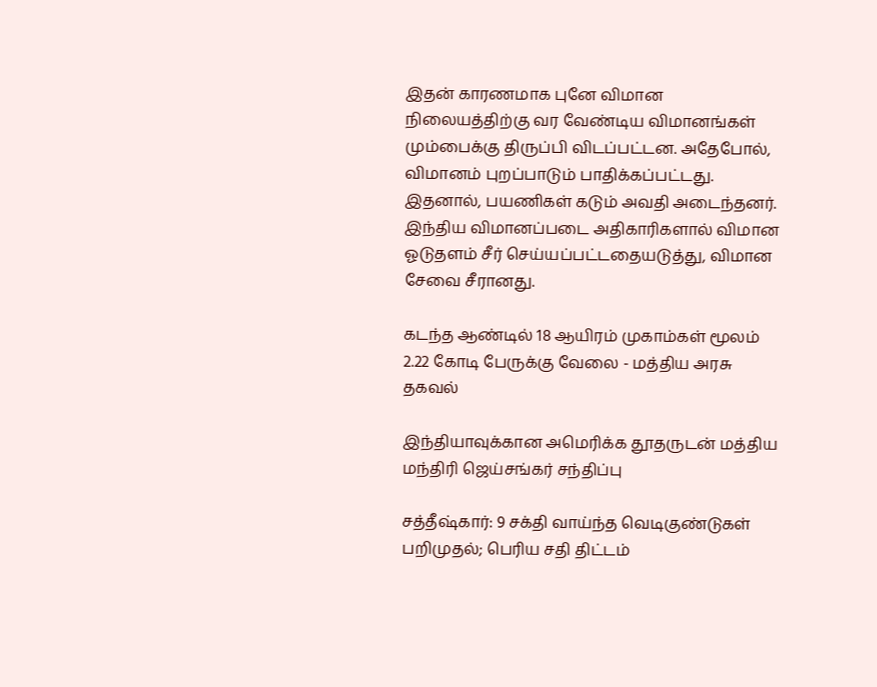இதன் காரணமாக புனே விமான நிலையத்திற்கு வர வேண்டிய விமானங்கள் மும்பைக்கு திருப்பி விடப்பட்டன. அதேபோல், விமானம் புறப்பாடும் பாதிக்கப்பட்டது. இதனால், பயணிகள் கடும் அவதி அடைந்தனர். இந்திய விமானப்படை அதிகாரிகளால் விமான ஓடுதளம் சீர் செய்யப்பட்டதையடுத்து, விமான சேவை சீரானது.

கடந்த ஆண்டில் 18 ஆயிரம் முகாம்கள் மூலம் 2.22 கோடி பேருக்கு வேலை - மத்திய அரசு தகவல்

இந்தியாவுக்கான அமெரிக்க தூதருடன் மத்திய மந்திரி ஜெய்சங்கர் சந்திப்பு

சத்தீஷ்கார்: 9 சக்தி வாய்ந்த வெடிகுண்டுகள் பறிமுதல்; பெரிய சதி திட்டம்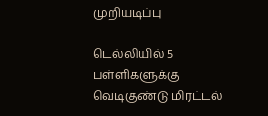முறியடிப்பு

டெல்லியில் 5 பள்ளிகளுக்கு வெடிகுண்டு மிரட்டல்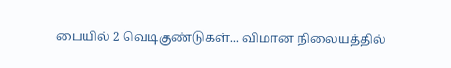பையில் 2 வெடிகுண்டுகள்... விமான நிலையத்தில்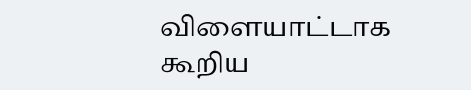விளையாட்டாக கூறிய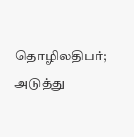தொழிலதிபர்; அடுத்து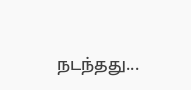நடந்தது...